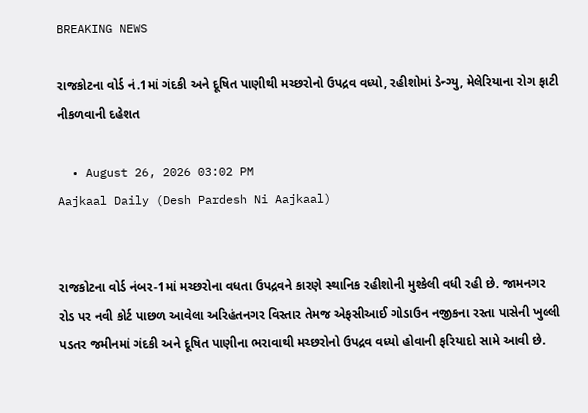BREAKING NEWS

રાજકોટના વોર્ડ નં.1માં ગંદકી અને દૂષિત પાણીથી મચ્છરોનો ઉપદ્રવ વધ્યો, રહીશોમાં ડેન્ગ્યુ, મેલેરિયાના રોગ ફાટી નીકળવાની દહેશત

  • August 26, 2026 03:02 PM
Aajkaal Daily (Desh Pardesh Ni Aajkaal)


રાજકોટના વોર્ડ નંબર-1માં મચ્છરોના વધતા ઉપદ્રવને કારણે સ્થાનિક રહીશોની મુશ્કેલી વધી રહી છે. જામનગર રોડ પર નવી કોર્ટ પાછળ આવેલા અરિહંતનગર વિસ્તાર તેમજ એફસીઆઈ ગોડાઉન નજીકના રસ્તા પાસેની ખુલ્લી પડતર જમીનમાં ગંદકી અને દૂષિત પાણીના ભરાવાથી મચ્છરોનો ઉપદ્રવ વધ્યો હોવાની ફરિયાદો સામે આવી છે.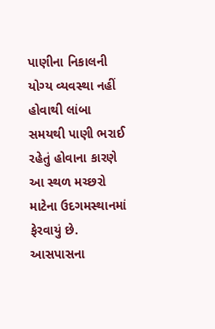પાણીના નિકાલની યોગ્ય વ્યવસ્થા નહીં હોવાથી લાંબા સમયથી પાણી ભરાઈ રહેતું હોવાના કારણે આ સ્થળ મચ્છરો માટેના ઉદગમસ્થાનમાં ફેરવાયું છે. આસપાસના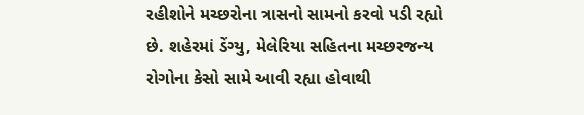રહીશોને મચ્છરોના ત્રાસનો સામનો કરવો પડી રહ્યો છે. શહેરમાં ડેંગ્યુ, મેલેરિયા સહિતના મચ્છરજન્ય રોગોના કેસો સામે આવી રહ્યા હોવાથી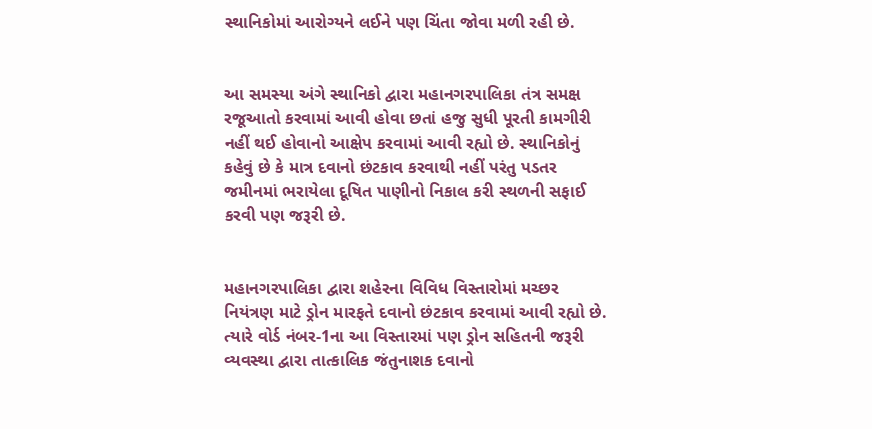સ્થાનિકોમાં આરોગ્યને લઈને પણ ચિંતા જોવા મળી રહી છે.


આ સમસ્યા અંગે સ્થાનિકો દ્વારા મહાનગરપાલિકા તંત્ર સમક્ષ રજૂઆતો કરવામાં આવી હોવા છતાં હજુ સુધી પૂરતી કામગીરી નહીં થઈ હોવાનો આક્ષેપ કરવામાં આવી રહ્યો છે. સ્થાનિકોનું કહેવું છે કે માત્ર દવાનો છંટકાવ કરવાથી નહીં પરંતુ પડતર જમીનમાં ભરાયેલા દૂષિત પાણીનો નિકાલ કરી સ્થળની સફાઈ કરવી પણ જરૂરી છે.


મહાનગરપાલિકા દ્વારા શહેરના વિવિધ વિસ્તારોમાં મચ્છર નિયંત્રણ માટે ડ્રોન મારફતે દવાનો છંટકાવ કરવામાં આવી રહ્યો છે. ત્યારે વોર્ડ નંબર-1ના આ વિસ્તારમાં પણ ડ્રોન સહિતની જરૂરી વ્યવસ્થા દ્વારા તાત્કાલિક જંતુનાશક દવાનો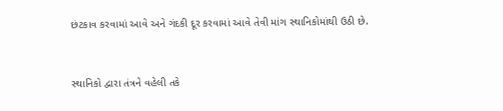છંટકાવ કરવામાં આવે અને ગંદકી દૂર કરવામાં આવે તેવી માંગ સ્થાનિકોમાંથી ઉઠી છે.


સ્થાનિકો દ્વારા તંત્રને વહેલી તકે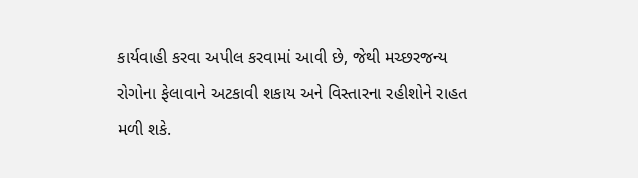કાર્યવાહી કરવા અપીલ કરવામાં આવી છે, જેથી મચ્છરજન્ય રોગોના ફેલાવાને અટકાવી શકાય અને વિસ્તારના રહીશોને રાહત મળી શકે.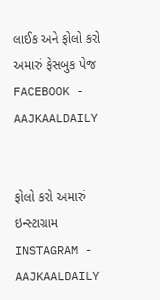લાઈક અને ફોલો કરો અમારું ફેસબુક પેજ FACEBOOK - AAJKAALDAILY


ફોલો કરો અમારું ઇન્સ્ટાગ્રામ INSTAGRAM - AAJKAALDAILY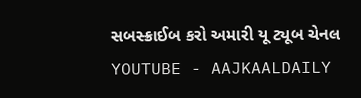સબસ્ક્રાઈબ કરો અમારી યૂ ટ્યૂબ ચેનલ YOUTUBE - AAJKAALDAILY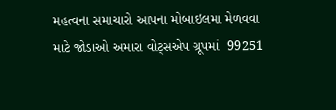મહત્વના સમાચારો આપના મોબાઇલમા મેળવવા માટે જોડાઓ અમારા વોટ્સએપ ગ્રૂપમાં  99251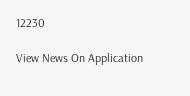12230

View News On Application